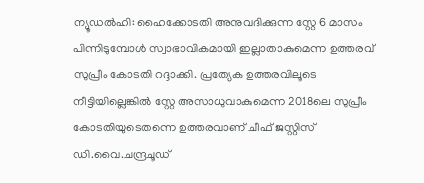ന്യൂഡൽഹി: ഹൈക്കോടതി അനുവദിക്കുന്ന സ്റ്റേ 6 മാസം പിന്നിടുമ്പോൾ സ്വാഭാവികമായി ഇല്ലാതാകുമെന്ന ഉത്തരവ് സുപ്രീം കോടതി റദ്ദാക്കി. പ്രത്യേക ഉത്തരവിലൂടെ നീട്ടിയില്ലെങ്കിൽ സ്റ്റേ അസാധുവാകുമെന്ന 2018ലെ സുപ്രീം കോടതിയുടെതന്നെ ഉത്തരവാണ് ചീഫ് ജസ്റ്റിസ് ഡി.വൈ.ചന്ദ്രചൂഡ്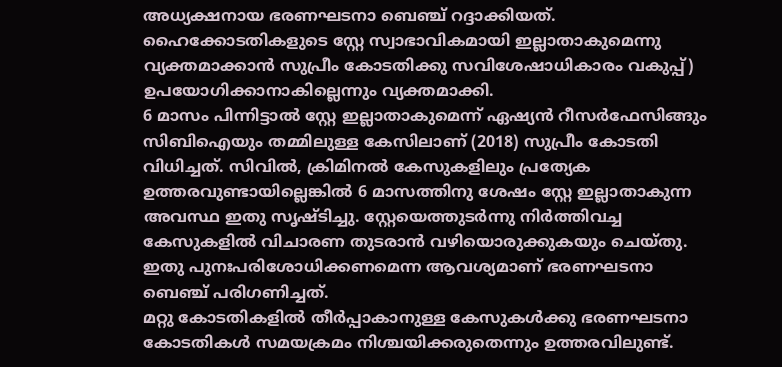അധ്യക്ഷനായ ഭരണഘടനാ ബെഞ്ച് റദ്ദാക്കിയത്. ഹൈക്കോടതികളുടെ സ്റ്റേ സ്വാഭാവികമായി ഇല്ലാതാകുമെന്നു വ്യക്തമാക്കാൻ സുപ്രീം കോടതിക്കു സവിശേഷാധികാരം വകുപ്പ്) ഉപയോഗിക്കാനാകില്ലെന്നും വ്യക്തമാക്കി.
6 മാസം പിന്നിട്ടാൽ സ്റ്റേ ഇല്ലാതാകുമെന്ന് ഏഷ്യൻ റീസർഫേസിങ്ങും സിബിഐയും തമ്മിലുള്ള കേസിലാണ് (2018) സുപ്രീം കോടതി വിധിച്ചത്. സിവിൽ, ക്രിമിനൽ കേസുകളിലും പ്രത്യേക ഉത്തരവുണ്ടായില്ലെങ്കിൽ 6 മാസത്തിനു ശേഷം സ്റ്റേ ഇല്ലാതാകുന്ന അവസ്ഥ ഇതു സൃഷ്ടിച്ചു. സ്റ്റേയെത്തുടർന്നു നിർത്തിവച്ച കേസുകളിൽ വിചാരണ തുടരാൻ വഴിയൊരുക്കുകയും ചെയ്തു. ഇതു പുനഃപരിശോധിക്കണമെന്ന ആവശ്യമാണ് ഭരണഘടനാ ബെഞ്ച് പരിഗണിച്ചത്.
മറ്റു കോടതികളിൽ തീർപ്പാകാനുള്ള കേസുകൾക്കു ഭരണഘടനാ കോടതികൾ സമയക്രമം നിശ്ചയിക്കരുതെന്നും ഉത്തരവിലുണ്ട്.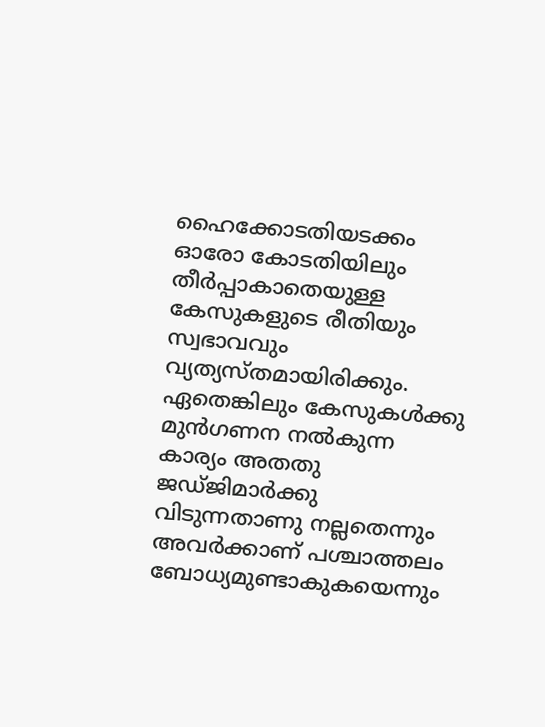ഹൈക്കോടതിയടക്കം ഓരോ കോടതിയിലും തീർപ്പാകാതെയുള്ള കേസുകളുടെ രീതിയും സ്വഭാവവും വ്യത്യസ്തമായിരിക്കും. ഏതെങ്കിലും കേസുകൾക്കു മുൻഗണന നൽകുന്ന കാര്യം അതതു ജഡ്ജിമാർക്കു വിടുന്നതാണു നല്ലതെന്നും അവർക്കാണ് പശ്ചാത്തലം ബോധ്യമുണ്ടാകുകയെന്നും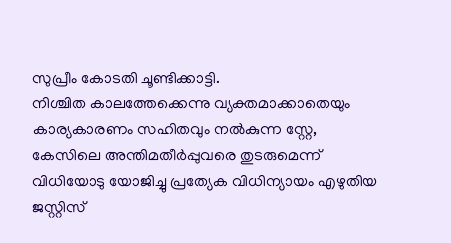സുപ്രീം കോടതി ചൂണ്ടിക്കാട്ടി.
നിശ്ചിത കാലത്തേക്കെന്നു വ്യക്തമാക്കാതെയും കാര്യകാരണം സഹിതവും നൽകുന്ന സ്റ്റേ, കേസിലെ അന്തിമതീർപ്പുവരെ തുടരുമെന്ന് വിധിയോടു യോജിച്ചു പ്രത്യേക വിധിന്യായം എഴുതിയ ജസ്റ്റിസ്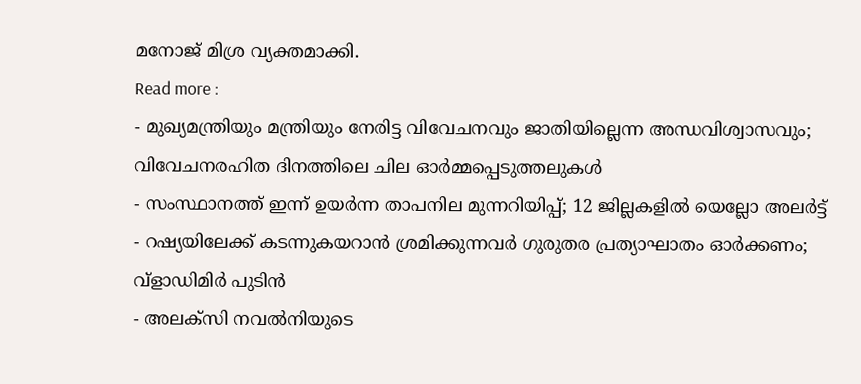മനോജ് മിശ്ര വ്യക്തമാക്കി.
Read more :
- മുഖ്യമന്ത്രിയും മന്ത്രിയും നേരിട്ട വിവേചനവും ജാതിയില്ലെന്ന അന്ധവിശ്വാസവും; വിവേചനരഹിത ദിനത്തിലെ ചില ഓർമ്മപ്പെടുത്തലുകൾ
- സംസ്ഥാനത്ത് ഇന്ന് ഉയർന്ന താപനില മുന്നറിയിപ്പ്; 12 ജില്ലകളിൽ യെല്ലോ അലർട്ട്
- റഷ്യയിലേക്ക് കടന്നുകയറാൻ ശ്രമിക്കുന്നവർ ഗുരുതര പ്രത്യാഘാതം ഓർക്കണം; വ്ളാഡിമിർ പുടിൻ
- അലക്സി നവൽനിയുടെ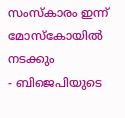സംസ്കാരം ഇന്ന് മോസ്കോയിൽ നടക്കും
- ബിജെപിയുടെ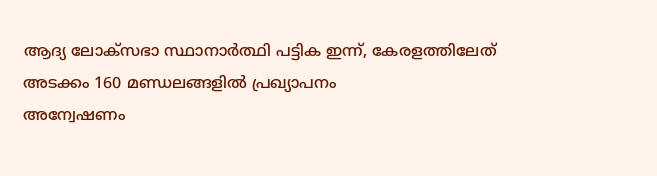ആദ്യ ലോക്സഭാ സ്ഥാനാർത്ഥി പട്ടിക ഇന്ന്, കേരളത്തിലേത് അടക്കം 160 മണ്ഡലങ്ങളിൽ പ്രഖ്യാപനം
അന്വേഷണം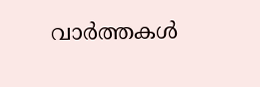വാർത്തകൾ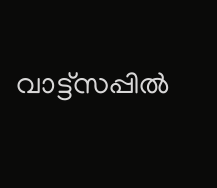വാട്ട്സപ്പിൽ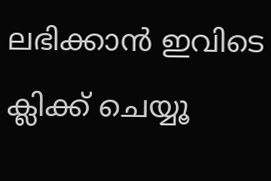ലഭിക്കാൻ ഇവിടെ ക്ലിക്ക് ചെയ്യൂ